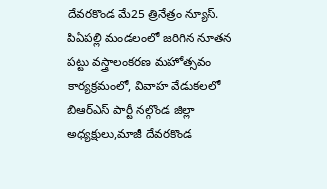దేవరకొండ మే25 త్రినేత్రం న్యూస్. పిఏపల్లి మండలంలో జరిగిన నూతన పట్టు వస్త్రాలంకరణ మహోత్సవం కార్యక్రమంలో, వివాహ వేడుకలలో బిఆర్ఎస్ పార్టీ నల్గొండ జిల్లా అధ్యక్షులు,మాజీ దేవరకొండ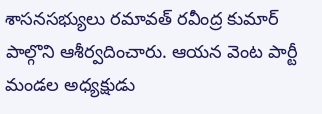శాసనసభ్యులు రమావత్ రవీంద్ర కుమార్ పాల్గొని ఆశీర్వదించారు. ఆయన వెంట పార్టీ మండల అధ్యక్షుడు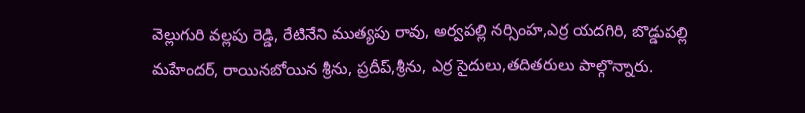వెల్లుగురి వల్లపు రెడ్డి, రేటినేని ముత్యపు రావు, అర్వపల్లి నర్సింహ,ఎర్ర యదగిరి, బొడ్డుపల్లి మహేందర్, రాయినబోయిన శ్రీను, ప్రదీప్,శ్రీను, ఎర్ర సైదులు,తదితరులు పాల్గొన్నారు.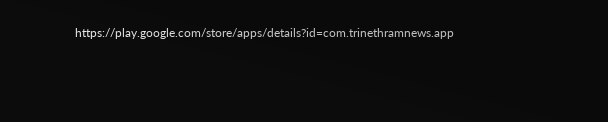https://play.google.com/store/apps/details?id=com.trinethramnews.app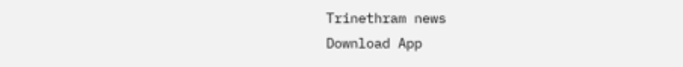Trinethram news
Download App